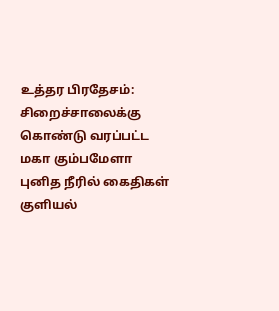உத்தர பிரதேசம்: சிறைச்சாலைக்கு கொண்டு வரப்பட்ட மகா கும்பமேளா புனித நீரில் கைதிகள் குளியல்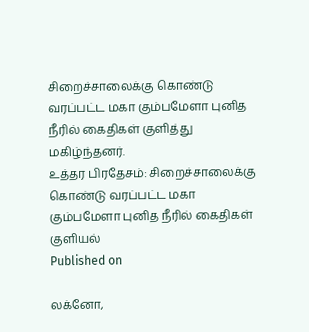சிறைச்சாலைக்கு கொண்டு வரப்பட்ட மகா கும்பமேளா புனித நீரில் கைதிகள் குளித்து மகிழ்ந்தனர்.
உத்தர பிரதேசம்: சிறைச்சாலைக்கு கொண்டு வரப்பட்ட மகா கும்பமேளா புனித நீரில் கைதிகள் குளியல்
Published on

லக்னோ,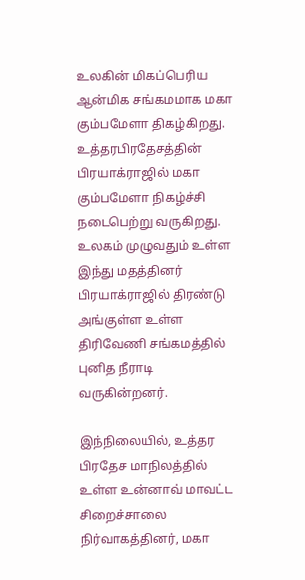உலகின் மிகப்பெரிய ஆன்மிக சங்கமமாக மகா கும்பமேளா திகழ்கிறது. உத்தரபிரதேசத்தின் பிரயாக்ராஜில் மகா கும்பமேளா நிகழ்ச்சி நடைபெற்று வருகிறது. உலகம் முழுவதும் உள்ள இந்து மதத்தினர் பிரயாக்ராஜில் திரண்டு அங்குள்ள உள்ள திரிவேணி சங்கமத்தில் புனித நீராடி வருகின்றனர்.

இந்நிலையில், உத்தர பிரதேச மாநிலத்தில் உள்ள உன்னாவ் மாவட்ட சிறைச்சாலை நிர்வாகத்தினர், மகா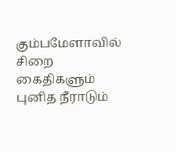கும்பமேளாவில் சிறை கைதிகளும் புனித நீராடும்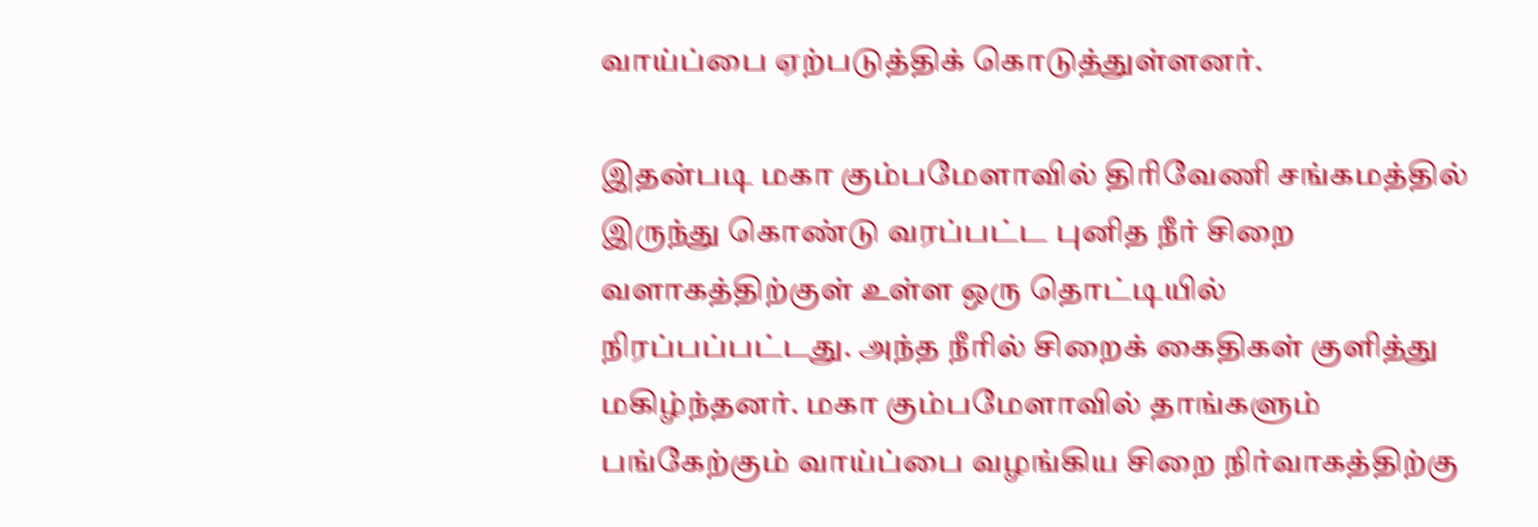வாய்ப்பை ஏற்படுத்திக் கொடுத்துள்ளனர்.

இதன்படி மகா கும்பமேளாவில் திரிவேணி சங்கமத்தில் இருந்து கொண்டு வரப்பட்ட புனித நீர் சிறை வளாகத்திற்குள் உள்ள ஒரு தொட்டியில் நிரப்பப்பட்டது. அந்த நீரில் சிறைக் கைதிகள் குளித்து மகிழ்ந்தனர். மகா கும்பமேளாவில் தாங்களும் பங்கேற்கும் வாய்ப்பை வழங்கிய சிறை நிர்வாகத்திற்கு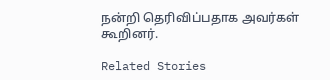நன்றி தெரிவிப்பதாக அவர்கள் கூறினர்.

Related Stories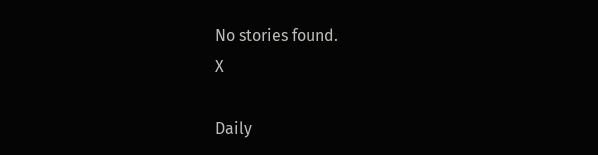No stories found.
X

Daily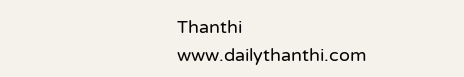Thanthi
www.dailythanthi.com